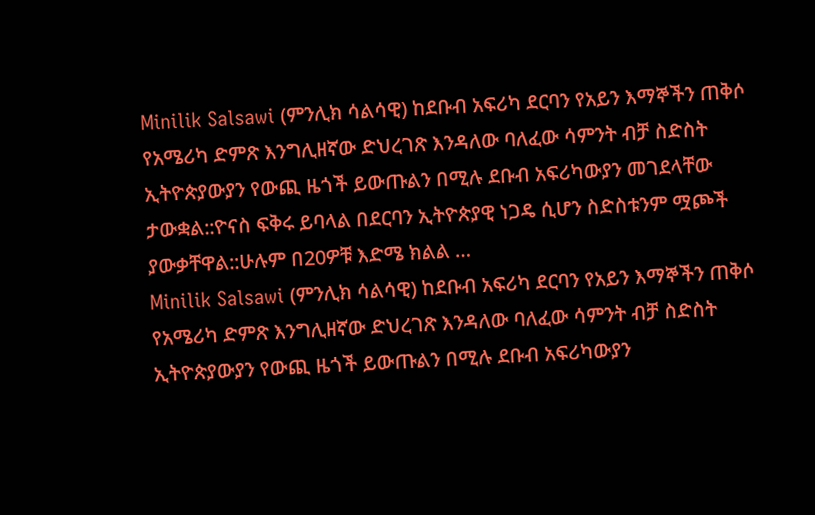Minilik Salsawi (ምንሊክ ሳልሳዊ) ከደቡብ አፍሪካ ደርባን የአይን እማኞችን ጠቅሶ የአሜሪካ ድምጽ እንግሊዘኛው ድህረገጽ እንዳለው ባለፈው ሳምንት ብቻ ስድስት ኢትዮጵያውያን የውጪ ዜጎች ይውጡልን በሚሉ ደቡብ አፍሪካውያን መገደላቸው ታውቋል::ዮናስ ፍቅሩ ይባላል በደርባን ኢትዮጵያዊ ነጋዴ ሲሆን ስድስቱንም ሟጮች ያውቃቸዋል::ሁሉም በ20ዎቹ እድሜ ክልል …
Minilik Salsawi (ምንሊክ ሳልሳዊ) ከደቡብ አፍሪካ ደርባን የአይን እማኞችን ጠቅሶ የአሜሪካ ድምጽ እንግሊዘኛው ድህረገጽ እንዳለው ባለፈው ሳምንት ብቻ ስድስት ኢትዮጵያውያን የውጪ ዜጎች ይውጡልን በሚሉ ደቡብ አፍሪካውያን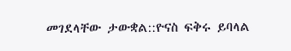መገደላቸው ታውቋል::ዮናስ ፍቅሩ ይባላል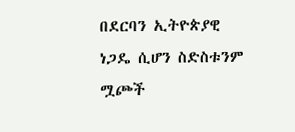በደርባን ኢትዮጵያዊ ነጋዴ ሲሆን ስድስቱንም ሟጮች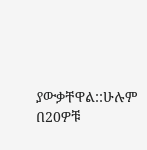ያውቃቸዋል::ሁሉም በ20ዎቹ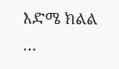እድሜ ክልል …